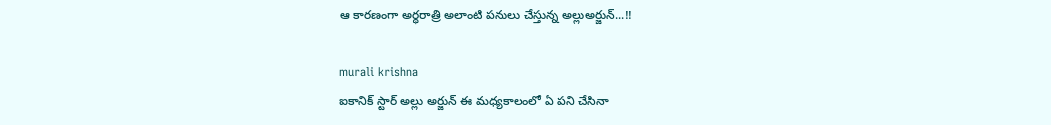ఆ కారణంగా అర్ధరాత్రి అలాంటి పనులు చేస్తున్న అల్లుఅర్జున్...!!

murali krishna
ఐకానిక్ స్టార్ అల్లు అర్జున్ ఈ మధ్యకాలంలో ఏ పని చేసినా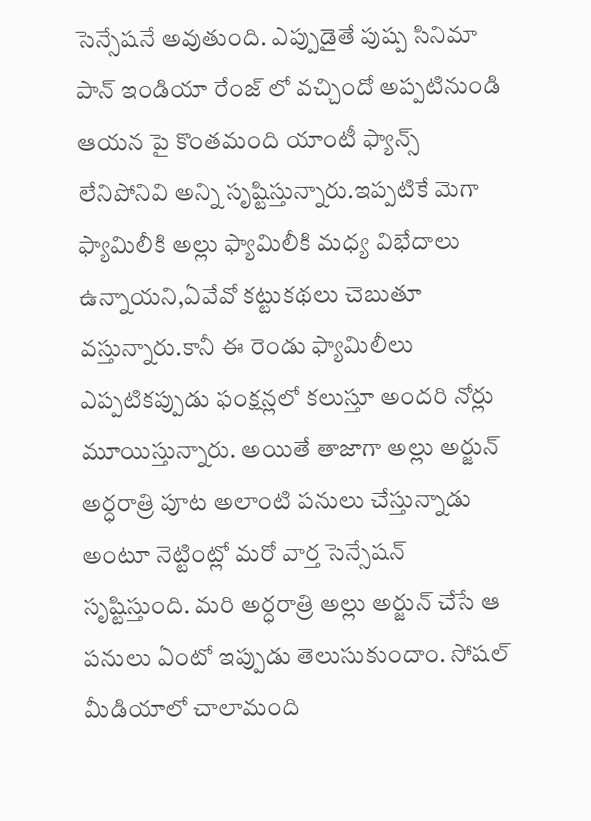సెన్సేషనే అవుతుంది. ఎప్పుడైతే పుష్ప సినిమా పాన్ ఇండియా రేంజ్ లో వచ్చిందో అప్పటినుండి ఆయన పై కొంతమంది యాంటీ ఫ్యాన్స్ లేనిపోనివి అన్ని సృష్టిస్తున్నారు.ఇప్పటికే మెగా ఫ్యామిలీకి అల్లు ఫ్యామిలీకి మధ్య విభేదాలు ఉన్నాయని,ఏవేవో కట్టుకథలు చెబుతూ వస్తున్నారు.కానీ ఈ రెండు ఫ్యామిలీలు ఎప్పటికప్పుడు ఫంక్షన్లలో కలుస్తూ అందరి నోర్లు మూయిస్తున్నారు. అయితే తాజాగా అల్లు అర్జున్ అర్ధరాత్రి పూట అలాంటి పనులు చేస్తున్నాడు అంటూ నెట్టింట్లో మరో వార్త సెన్సేషన్ సృష్టిస్తుంది. మరి అర్ధరాత్రి అల్లు అర్జున్ చేసే ఆ పనులు ఏంటో ఇప్పుడు తెలుసుకుందాం. సోషల్ మీడియాలో చాలామంది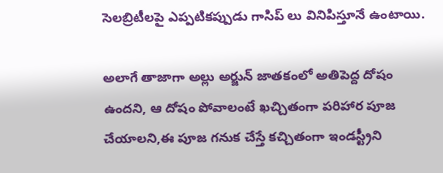సెలబ్రిటీలపై ఎప్పటికప్పుడు గాసిప్ లు వినిపిస్తూనే ఉంటాయి.

అలాగే తాజాగా అల్లు అర్జున్ జాతకంలో అతిపెద్ద దోషం ఉందని, ఆ దోషం పోవాలంటే ఖచ్చితంగా పరిహార పూజ చేయాలని,ఈ పూజ గనుక చేస్తే కచ్చితంగా ఇండస్ట్రీని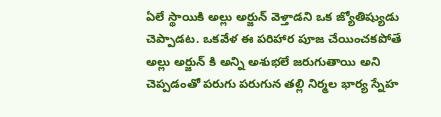ఏలే స్థాయికి అల్లు అర్జున్ వెళ్తాడని ఒక జ్యోతిష్యుడు చెప్పాడట. ఒకవేళ ఈ పరిహార పూజ చేయించకపోతే అల్లు అర్జున్ కి అన్ని అశుభలే జరుగుతాయి అని చెప్పడంతో పరుగు పరుగున తల్లి నిర్మల భార్య స్నేహ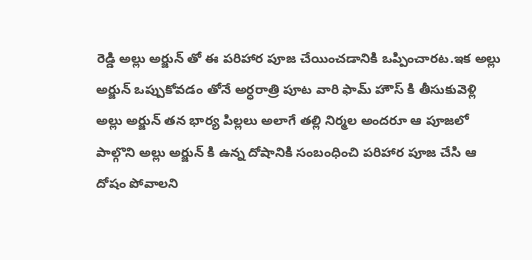రెడ్డి అల్లు అర్జున్ తో ఈ పరిహార పూజ చేయించడానికి ఒప్పించారట.ఇక అల్లు అర్జున్ ఒప్పుకోవడం తోనే అర్ధరాత్రి పూట వారి ఫామ్ హౌస్ కి తీసుకువెళ్లి అల్లు అర్జున్ తన భార్య పిల్లలు అలాగే తల్లి నిర్మల అందరూ ఆ పూజలో పాల్గొని అల్లు అర్జున్ కి ఉన్న దోషానికి సంబంధించి పరిహార పూజ చేసి ఆ దోషం పోవాలని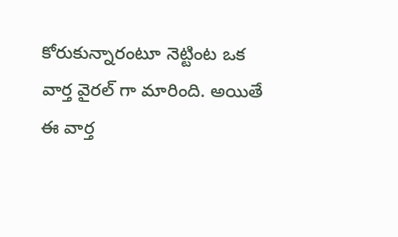కోరుకున్నారంటూ నెట్టింట ఒక వార్త వైరల్ గా మారింది. అయితే ఈ వార్త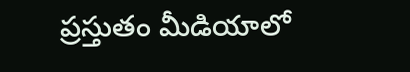ప్రస్తుతం మీడియాలో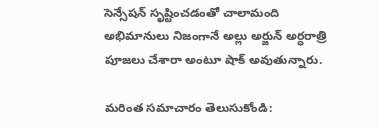సెన్సేషన్ సృష్టించడంతో చాలామంది అభిమానులు నిజంగానే అల్లు అర్జున్ అర్ధరాత్రి పూజలు చేశారా అంటూ షాక్ అవుతున్నారు.

మరింత సమాచారం తెలుసుకోండి: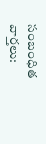సంబంధిత వార్తలు: